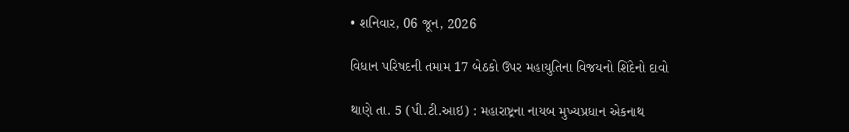• શનિવાર, 06 જૂન, 2026

વિધાન પરિષદની તમામ 17 બેઠકો ઉપર મહાયુતિના વિજયનો શિંદેનો દાવો

થાણે તા. 5 (પી.ટી.આઇ) : મહારાષ્ટ્રના નાયબ મુખ્યપ્રધાન એકનાથ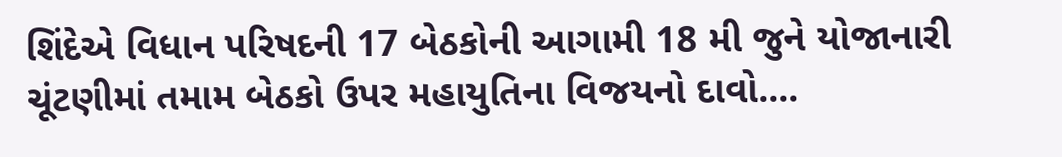શિંદેએ વિધાન પરિષદની 17 બેઠકોની આગામી 18 મી જુને યોજાનારી ચૂંટણીમાં તમામ બેઠકો ઉપર મહાયુતિના વિજયનો દાવો....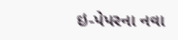ઇ-પેપરના નવા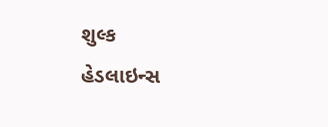શુલ્ક
હેડલાઇન્સ